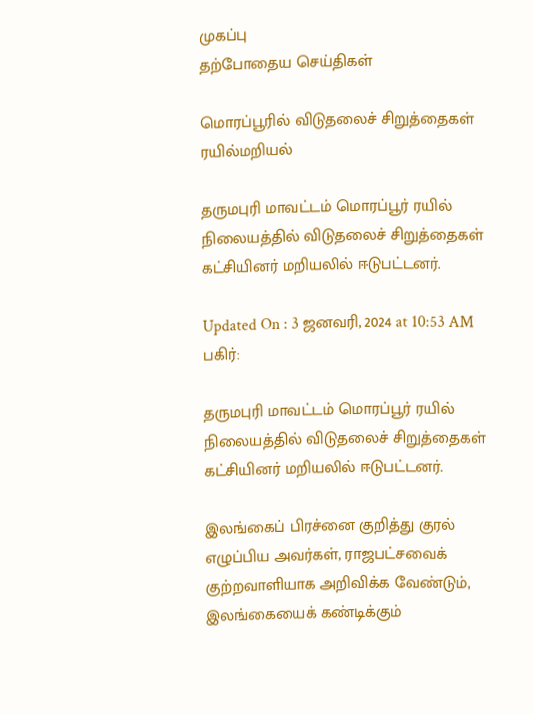முகப்பு
தற்போதைய செய்திகள்

மொரப்பூரில் விடுதலைச் சிறுத்தைகள் ரயில்மறியல்

தருமபுரி மாவட்டம் மொரப்பூர் ரயில் நிலையத்தில் விடுதலைச் சிறுத்தைகள் கட்சியினர் மறியலில் ஈடுபட்டனர்.

Updated On : 3 ஜனவரி, 2024 at 10:53 AM
பகிர்:

தருமபுரி மாவட்டம் மொரப்பூர் ரயில் நிலையத்தில் விடுதலைச் சிறுத்தைகள் கட்சியினர் மறியலில் ஈடுபட்டனர்.

இலங்கைப் பிரச்னை குறித்து குரல் எழுப்பிய அவர்கள், ராஜபட்சவைக் குற்றவாளியாக அறிவிக்க வேண்டும், இலங்கையைக் கண்டிக்கும்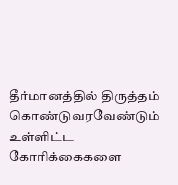தீர்மானத்தில் திருத்தம் கொண்டுவரவேண்டும் உள்ளிட்ட கோரிக்கைகளை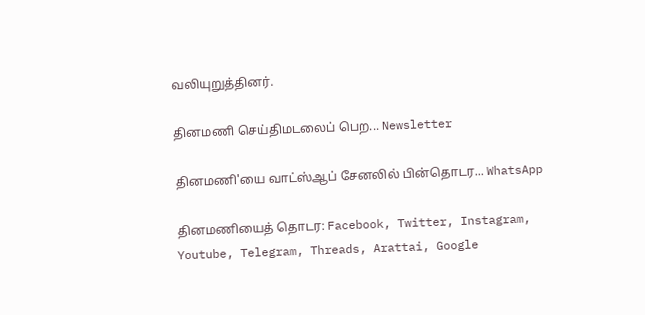வலியுறுத்தினர்.

தினமணி செய்திமடலைப் பெற... Newsletter

தினமணி'யை வாட்ஸ்ஆப் சேனலில் பின்தொடர... WhatsApp

தினமணியைத் தொடர: Facebook, Twitter, Instagram, Youtube, Telegram, Threads, Arattai, Google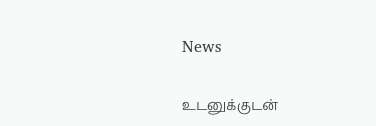News

உடனுக்குடன்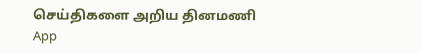செய்திகளை அறிய தினமணி App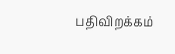பதிவிறக்கம்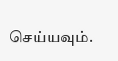செய்யவும்.